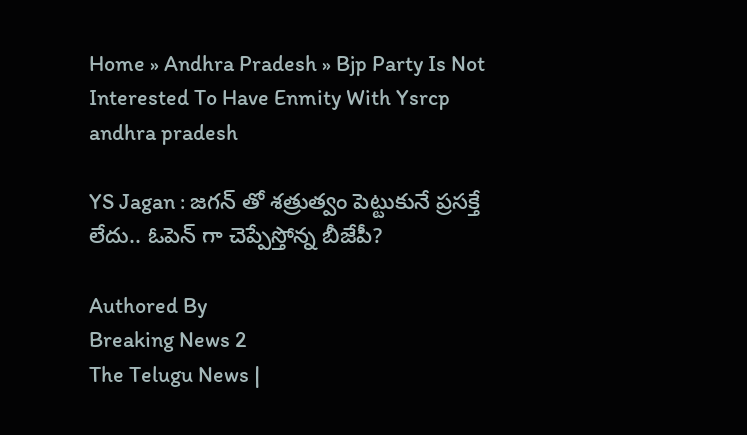Home » Andhra Pradesh » Bjp Party Is Not Interested To Have Enmity With Ysrcp
andhra pradesh

YS Jagan : జగన్ తో శత్రుత్వం పెట్టుకునే ప్రసక్తే లేదు.. ఓపెన్ గా చెప్పేస్తోన్న బీజేపీ?

Authored By
Breaking News 2
The Telugu News |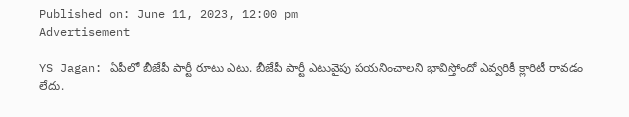Published on: June 11, 2023, 12:00 pm
Advertisement

YS Jagan: ఏపీలో బీజేపీ పార్టీ రూటు ఎటు. బీజేపీ పార్టీ ఎటువైపు పయనించాలని భావిస్తోందో ఎవ్వరికీ క్లారిటీ రావడం లేదు.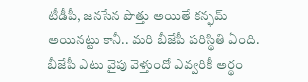టీడీపీ, జనసేన పొత్తు అయితే కన్ఫమ్ అయినట్టు కానీ.. మరి బీజేపీ పరిస్థితి ఏంది. బీజేపీ ఎటు వైపు వెళ్తుందో ఎవ్వరికీ అర్థం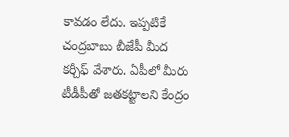కావడం లేదు. ఇప్పటికే చంద్రబాబు బీజేపీ మీద కర్చీఫ్ వేశారు. ఏపీలో మీరు టీడీపీతో జతకట్టాలని కేంద్రం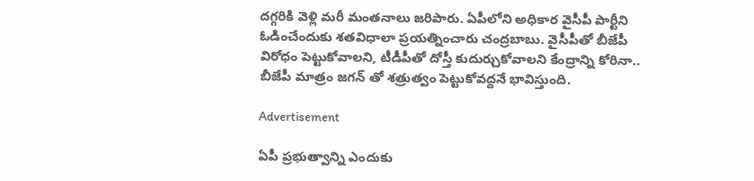దగ్గరికి వెళ్లి మరీ మంతనాలు జరిపారు. ఏపీలోని అధికార వైసీపీ పార్టీని ఓడించేందుకు శతవిధాలా ప్రయత్నించారు చంద్రబాబు. వైసీపీతో బీజేపీ విరోధం పెట్టుకోవాలని, టీడీపీతో దోస్తీ కుదుర్చుకోవాలని కేంద్రాన్ని కోరినా.. బీజేపీ మాత్రం జగన్ తో శత్రుత్వం పెట్టుకోవద్దనే భావిస్తుంది.

Advertisement

ఏపీ ప్రభుత్వాన్ని ఎందుకు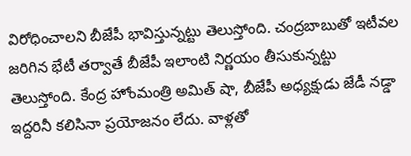విరోధించాలని బీజేపీ భావిస్తున్నట్టు తెలుస్తోంది. చంద్రబాబుతో ఇటీవల జరిగిన భేటీ తర్వాతే బీజేపీ ఇలాంటి నిర్ణయం తీసుకున్నట్టు తెలుస్తోంది. కేంద్ర హోంమంత్రి అమిత్ షా, బీజేపీ అధ్యక్షుడు జేడీ నడ్డా ఇద్దరినీ కలిసినా ప్రయోజనం లేదు. వాళ్లతో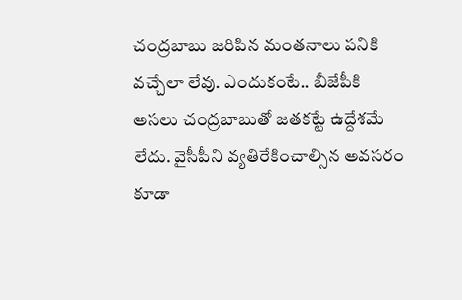చంద్రబాబు జరిపిన మంతనాలు పనికి వచ్చేలా లేవు. ఎందుకంటే.. బీజేపీకి అసలు చంద్రబాబుతో జతకట్టే ఉద్దేశమే లేదు. వైసీపీని వ్యతిరేకించాల్సిన అవసరం కూడా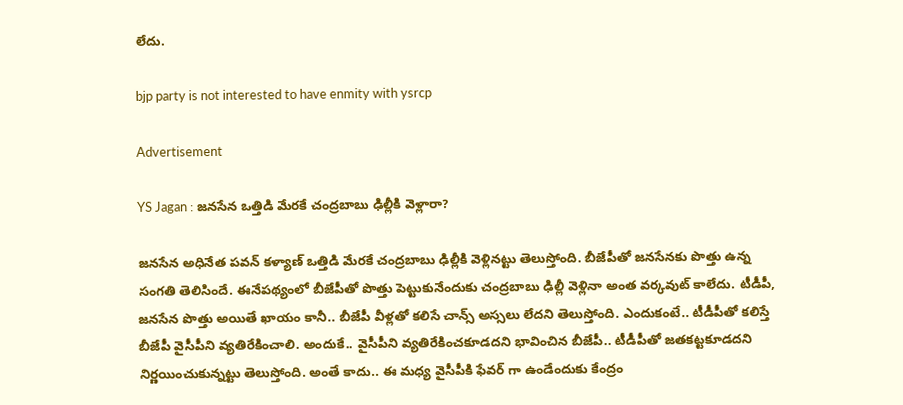లేదు.

bjp party is not interested to have enmity with ysrcp

Advertisement

YS Jagan : జనసేన ఒత్తిడి మేరకే చంద్రబాబు ఢిల్లీకి వెళ్లారా?

జనసేన అధినేత పవన్ కళ్యాణ్ ఒత్తిడి మేరకే చంద్రబాబు ఢిల్లీకి వెళ్లినట్టు తెలుస్తోంది. బీజేపీతో జనసేనకు పొత్తు ఉన్న సంగతి తెలిసిందే. ఈనేపథ్యంలో బీజేపీతో పొత్తు పెట్టుకునేందుకు చంద్రబాబు ఢిల్లీ వెళ్లినా అంత వర్కవుట్ కాలేదు. టీడీపీ, జనసేన పొత్తు అయితే ఖాయం కానీ.. బీజేపీ వీళ్లతో కలిసే చాన్స్ అస్సలు లేదని తెలుస్తోంది. ఎందుకంటే.. టీడీపీతో కలిస్తే బీజేపీ వైసీపీని వ్యతిరేకించాలి. అందుకే.. వైసీపీని వ్యతిరేకించకూడదని భావించిన బీజేపీ.. టీడీపీతో జతకట్టకూడదని నిర్ణయించుకున్నట్టు తెలుస్తోంది. అంతే కాదు.. ఈ మధ్య వైసీపీకి ఫేవర్ గా ఉండేందుకు కేంద్రం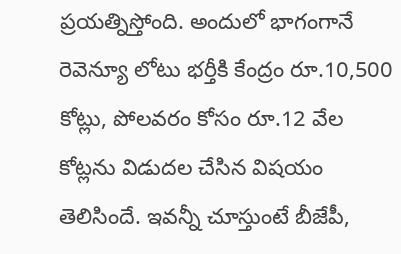ప్రయత్నిస్తోంది. అందులో భాగంగానే రెవెన్యూ లోటు భర్తీకి కేంద్రం రూ.10,500 కోట్లు, పోలవరం కోసం రూ.12 వేల కోట్లను విడుదల చేసిన విషయం తెలిసిందే. ఇవన్నీ చూస్తుంటే బీజేపీ,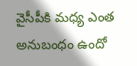వైసీపీకి మధ్య ఎంత అనుబంధం ఉందో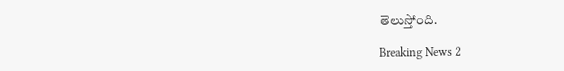తెలుస్తోంది.

Breaking News 2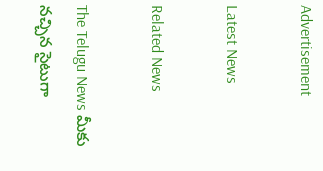Advertisement

Latest News

Related News

The Telugu News మీకు నచ్చిన సైటుగా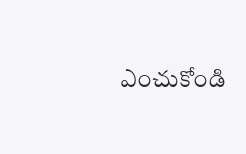ఎంచుకోండి